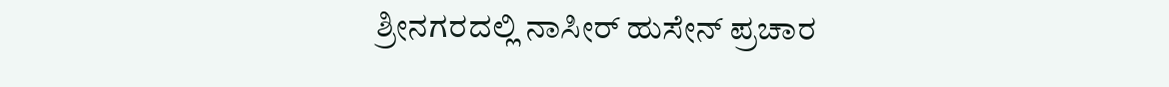ಶ್ರೀನಗರದಲ್ಲಿ ನಾಸೀರ್ ಹುಸೇನ್ ಪ್ರಚಾರ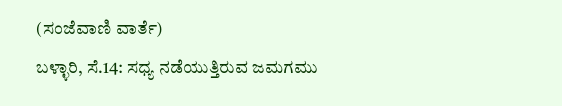(ಸಂಜೆವಾಣಿ ವಾರ್ತೆ)
ಬಳ್ಳಾರಿ, ಸೆ.14: ಸಧ್ಯ ನಡೆಯುತ್ತಿರುವ ಜಮಗಮು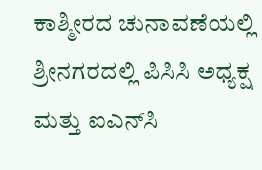ಕಾಶ್ಮೀರದ ಚುನಾವಣೆಯಲ್ಲಿ ಶ್ರೀನಗರದಲ್ಲಿ ಪಿಸಿಸಿ ಅಧ್ಯಕ್ಷ ಮತ್ತು ಐಎನ್‌ಸಿ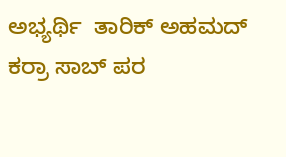ಅಭ್ಯರ್ಥಿ  ತಾರಿಕ್ ಅಹಮದ್ ಕರ್ರಾ ಸಾಬ್ ಪರ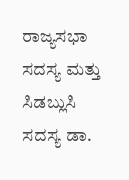ರಾಜ್ಯಸಭಾ ಸದಸ್ಯ ಮತ್ತು ಸಿಡಬ್ಲುಸಿ ಸದಸ್ಯ ಡಾ.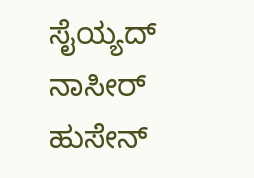ಸೈಯ್ಯದ್ ನಾಸೀರ್ ಹುಸೇನ್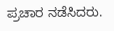ಪ್ರಚಾರ ನಡೆಸಿದರು.